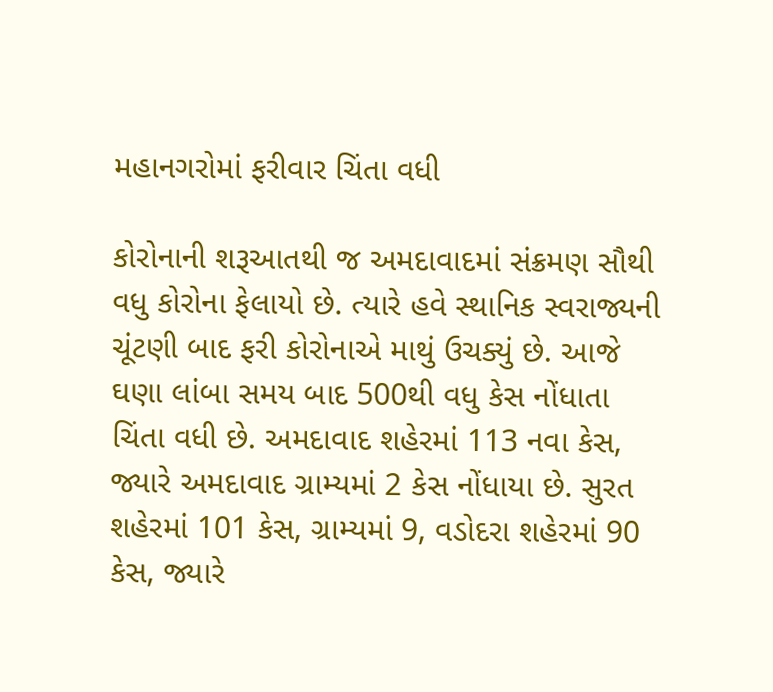મહાનગરોમાં ફરીવાર ચિંતા વધી

કોરોનાની શરૂઆતથી જ અમદાવાદમાં સંક્રમણ સૌથી વધુ કોરોના ફેલાયો છે. ત્યારે હવે સ્થાનિક સ્વરાજ્યની ચૂંટણી બાદ ફરી કોરોનાએ માથું ઉચક્યું છે. આજે ઘણા લાંબા સમય બાદ 500થી વધુ કેસ નોંધાતા ચિંતા વધી છે. અમદાવાદ શહેરમાં 113 નવા કેસ, જ્યારે અમદાવાદ ગ્રામ્યમાં 2 કેસ નોંધાયા છે. સુરત શહેરમાં 101 કેસ, ગ્રામ્યમાં 9, વડોદરા શહેરમાં 90 કેસ, જ્યારે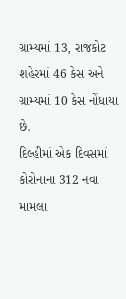ગ્રામ્યમાં 13, રાજકોટ શહેરમાં 46 કેસ અને ગ્રામ્યમાં 10 કેસ નોંધાયા છે.
દિલ્હીમાં એક દિવસમાં કોરોનાના 312 નવા મામલા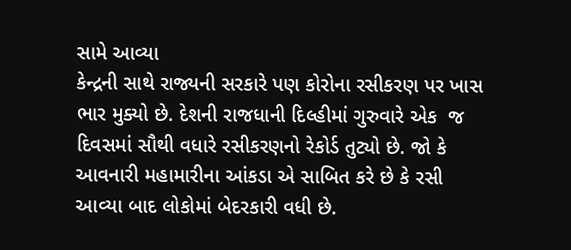સામે આવ્યા
કેન્દ્રની સાથે રાજ્યની સરકારે પણ કોરોના રસીકરણ પર ખાસ ભાર મુક્યો છે. દેશની રાજધાની દિલ્હીમાં ગુરુવારે એક  જ દિવસમાં સૌથી વધારે રસીકરણનો રેકોર્ડ તુટ્યો છે. જો કે આવનારી મહામારીના આંકડા એ સાબિત કરે છે કે રસી આવ્યા બાદ લોકોમાં બેદરકારી વધી છે.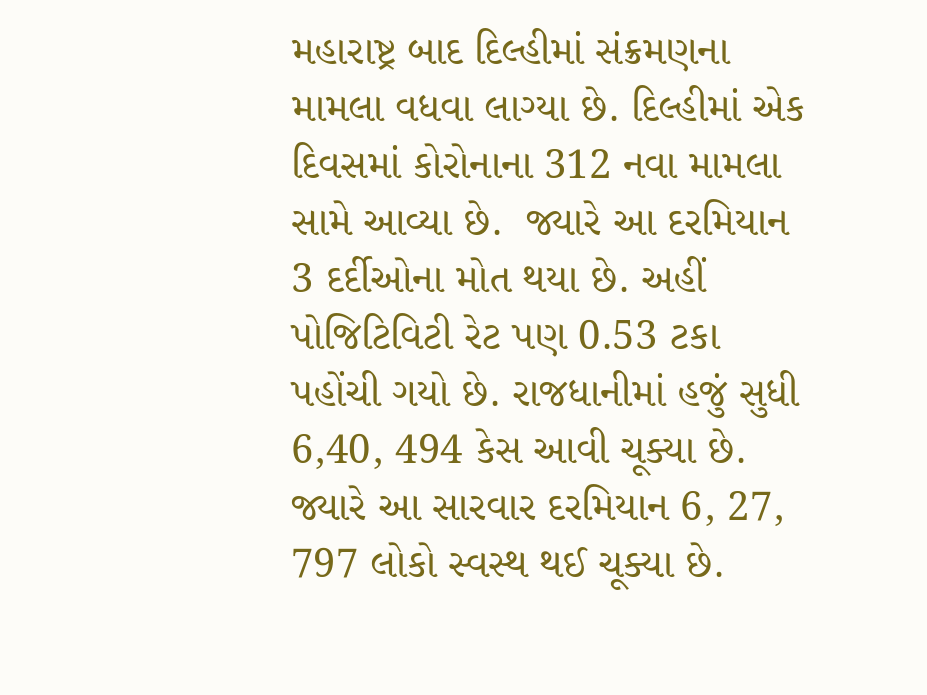મહારાષ્ટ્ર બાદ દિલ્હીમાં સંક્રમણના મામલા વધવા લાગ્યા છે. દિલ્હીમાં એક દિવસમાં કોરોનાના 312 નવા મામલા સામે આવ્યા છે.  જ્યારે આ દરમિયાન 3 દર્દીઓના મોત થયા છે. અહીં પોજિટિવિટી રેટ પણ 0.53 ટકા પહોંચી ગયો છે. રાજધાનીમાં હજું સુધી 6,40, 494 કેસ આવી ચૂક્યા છે. જ્યારે આ સારવાર દરમિયાન 6, 27, 797 લોકો સ્વસ્થ થઈ ચૂક્યા છે.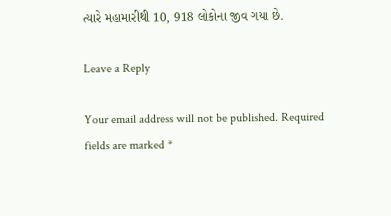ત્યારે મહામારીથી 10, 918 લોકોના જીવ ગયા છે.

Leave a Reply

Your email address will not be published. Required fields are marked *